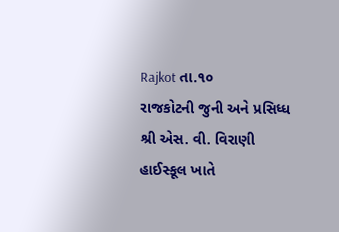Rajkot તા.૧૦
રાજકોટની જુની અને પ્રસિધ્ધ શ્રી એસ. વી. વિરાણી હાઈસ્કૂલ ખાતે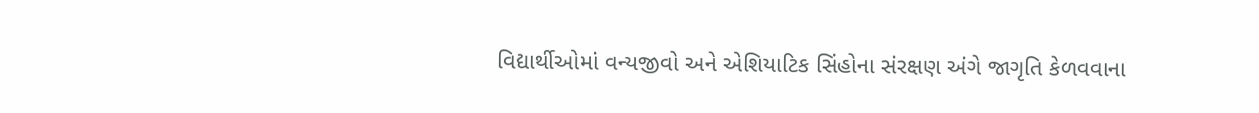વિદ્યાર્થીઓમાં વન્યજીવો અને એશિયાટિક સિંહોના સંરક્ષણ અંગે જાગૃતિ કેળવવાના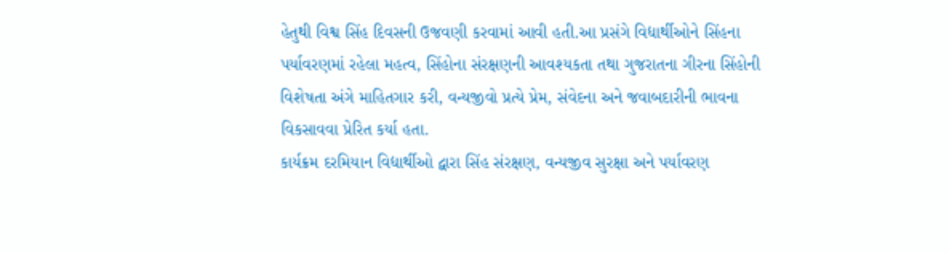હેતુથી વિશ્વ સિંહ દિવસની ઉજવણી કરવામાં આવી હતી.આ પ્રસંગે વિદ્યાર્થીઓને સિંહના પર્યાવરણમાં રહેલા મહત્વ, સિંહોના સંરક્ષણની આવશ્યકતા તથા ગુજરાતના ગીરના સિંહોની વિશેષતા અંગે માહિતગાર કરી, વન્યજીવો પ્રત્યે પ્રેમ, સંવેદના અને જવાબદારીની ભાવના વિકસાવવા પ્રેરિત કર્યા હતા.
કાર્યક્રમ દરમિયાન વિદ્યાર્થીઓ દ્વારા સિંહ સંરક્ષણ, વન્યજીવ સુરક્ષા અને પર્યાવરણ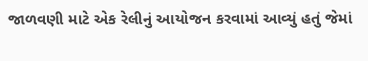જાળવણી માટે એક રેલીનું આયોજન કરવામાં આવ્યું હતું જેમાં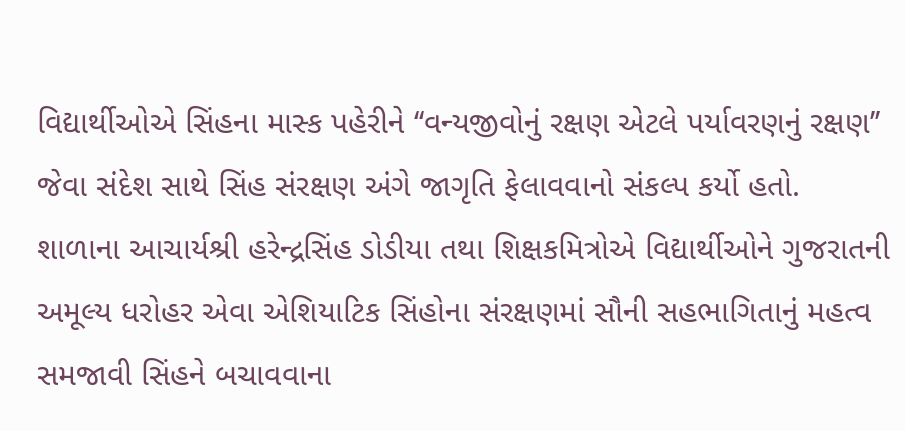વિદ્યાર્થીઓએ સિંહના માસ્ક પહેરીને ‘‘વન્યજીવોનું રક્ષણ એટલે પર્યાવરણનું રક્ષણ’’ જેવા સંદેશ સાથે સિંહ સંરક્ષણ અંગે જાગૃતિ ફેલાવવાનો સંકલ્પ કર્યો હતો.
શાળાના આચાર્યશ્રી હરેન્દ્રસિંહ ડોડીયા તથા શિક્ષકમિત્રોએ વિદ્યાર્થીઓને ગુજરાતની અમૂલ્ય ધરોહર એવા એશિયાટિક સિંહોના સંરક્ષણમાં સૌની સહભાગિતાનું મહત્વ સમજાવી સિંહને બચાવવાના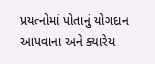પ્રયત્નોમાં પોતાનું યોગદાન આપવાના અને ક્યારેય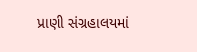પ્રાણી સંગ્રહાલયમાં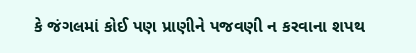કે જંગલમાં કોઈ પણ પ્રાણીને પજવણી ન કરવાના શપથ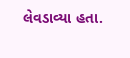લેવડાવ્યા હતા.